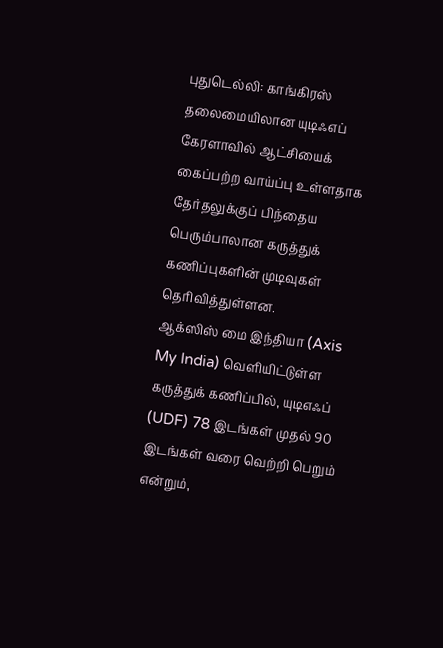புதுடெல்லி: காங்கிரஸ் தலைமையிலான யுடிஃஎப் கேரளாவில் ஆட்சியைக் கைப்பற்ற வாய்ப்பு உள்ளதாக தேர்தலுக்குப் பிந்தைய பெரும்பாலான கருத்துக் கணிப்புகளின் முடிவுகள் தெரிவித்துள்ளன.
ஆக்ஸிஸ் மை இந்தியா (Axis My India) வெளியிட்டுள்ள கருத்துக் கணிப்பில், யுடிஎஃப் (UDF) 78 இடங்கள் முதல் 90 இடங்கள் வரை வெற்றி பெறும் என்றும்,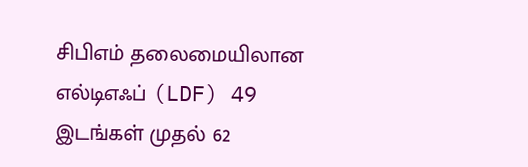சிபிஎம் தலைமையிலான எல்டிஎஃப் (LDF) 49 இடங்கள் முதல் 62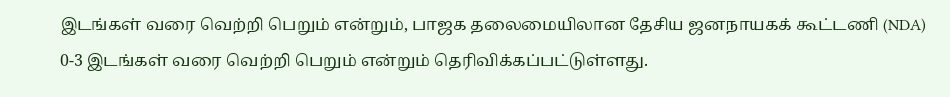இடங்கள் வரை வெற்றி பெறும் என்றும், பாஜக தலைமையிலான தேசிய ஜனநாயகக் கூட்டணி (NDA) 0-3 இடங்கள் வரை வெற்றி பெறும் என்றும் தெரிவிக்கப்பட்டுள்ளது.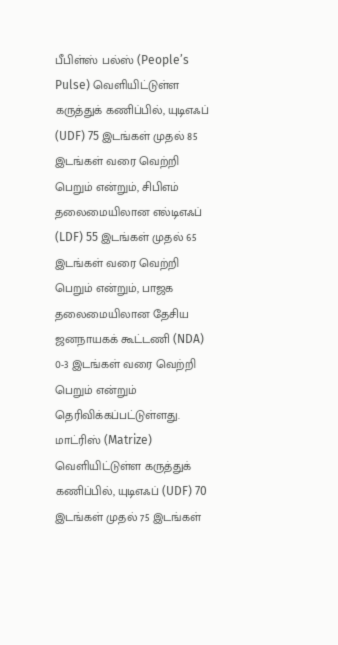பீபிள்ஸ் பல்ஸ் (People’s Pulse) வெளியிட்டுள்ள கருத்துக் கணிப்பில், யுடிஎஃப் (UDF) 75 இடங்கள் முதல் 85 இடங்கள் வரை வெற்றி பெறும் என்றும், சிபிஎம் தலைமையிலான எல்டிஎஃப் (LDF) 55 இடங்கள் முதல் 65 இடங்கள் வரை வெற்றி பெறும் என்றும், பாஜக தலைமையிலான தேசிய ஜனநாயகக் கூட்டணி (NDA) 0-3 இடங்கள் வரை வெற்றி பெறும் என்றும் தெரிவிக்கப்பட்டுள்ளது.
மாட்ரிஸ் (Matrize) வெளியிட்டுள்ள கருத்துக் கணிப்பில், யுடிஎஃப் (UDF) 70 இடங்கள் முதல் 75 இடங்கள்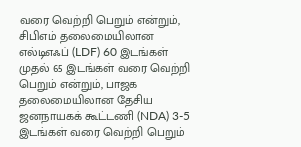வரை வெற்றி பெறும் என்றும், சிபிஎம் தலைமையிலான எல்டிஎஃப் (LDF) 60 இடங்கள் முதல் 65 இடங்கள் வரை வெற்றி பெறும் என்றும், பாஜக தலைமையிலான தேசிய ஜனநாயகக் கூட்டணி (NDA) 3-5 இடங்கள் வரை வெற்றி பெறும்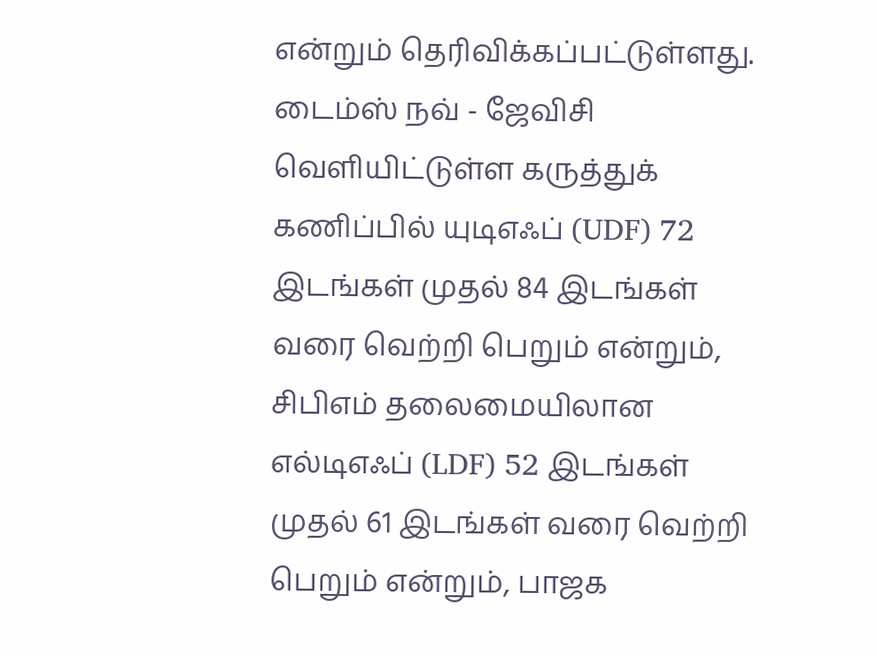என்றும் தெரிவிக்கப்பட்டுள்ளது.
டைம்ஸ் நவ் - ஜேவிசி வெளியிட்டுள்ள கருத்துக் கணிப்பில் யுடிஎஃப் (UDF) 72 இடங்கள் முதல் 84 இடங்கள் வரை வெற்றி பெறும் என்றும், சிபிஎம் தலைமையிலான எல்டிஎஃப் (LDF) 52 இடங்கள் முதல் 61 இடங்கள் வரை வெற்றி பெறும் என்றும், பாஜக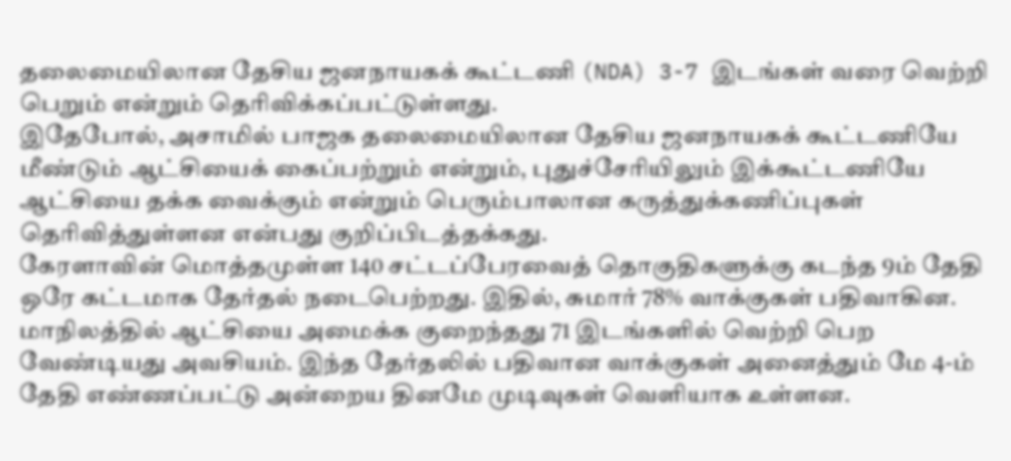தலைமையிலான தேசிய ஜனநாயகக் கூட்டணி (NDA) 3-7 இடங்கள் வரை வெற்றி பெறும் என்றும் தெரிவிக்கப்பட்டுள்ளது.
இதேபோல், அசாமில் பாஜக தலைமையிலான தேசிய ஜனநாயகக் கூட்டணியே மீண்டும் ஆட்சியைக் கைப்பற்றும் என்றும், புதுச்சேரியிலும் இக்கூட்டணியே ஆட்சியை தக்க வைக்கும் என்றும் பெரும்பாலான கருத்துக்கணிப்புகள் தெரிவித்துள்ளன என்பது குறிப்பிடத்தக்கது.
கேரளாவின் மொத்தமுள்ள 140 சட்டப்பேரவைத் தொகுதிகளுக்கு கடந்த 9ம் தேதி ஒரே கட்டமாக தேர்தல் நடைபெற்றது. இதில், சுமார் 78% வாக்குகள் பதிவாகின. மாநிலத்தில் ஆட்சியை அமைக்க குறைந்தது 71 இடங்களில் வெற்றி பெற வேண்டியது அவசியம். இந்த தேர்தலில் பதிவான வாக்குகள் அனைத்தும் மே 4-ம் தேதி எண்ணப்பட்டு அன்றைய தினமே முடிவுகள் வெளியாக உள்ளன.